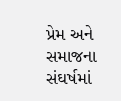પ્રેમ અને સમાજના સંઘર્ષમાં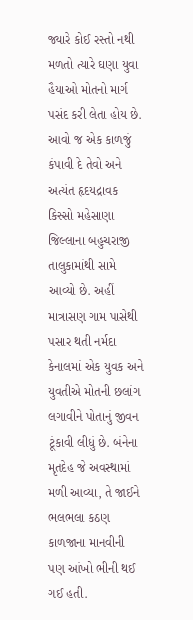જ્યારે કોઈ રસ્તો નથી મળતો ત્યારે ઘણા યુવા હૈયાઓ મોતનો માર્ગ પસંદ કરી લેતા હોય છે. આવો જ એક કાળજું કંપાવી દે તેવો અને અત્યંત હૃદયદ્રાવક કિસ્સો મહેસાણા જિલ્લાના બહુચરાજી તાલુકામાંથી સામે આવ્યો છે. અહીં માત્રાસણ ગામ પાસેથી પસાર થતી નર્મદા કેનાલમાં એક યુવક અને યુવતીએ મોતની છલાંગ લગાવીને પોતાનું જીવન ટૂંકાવી લીધું છે. બંનેના મૃતદેહ જે અવસ્થામાં મળી આવ્યા, તે જાઈને ભલભલા કઠણ કાળજાના માનવીની પણ આંખો ભીની થઈ ગઈ હતી.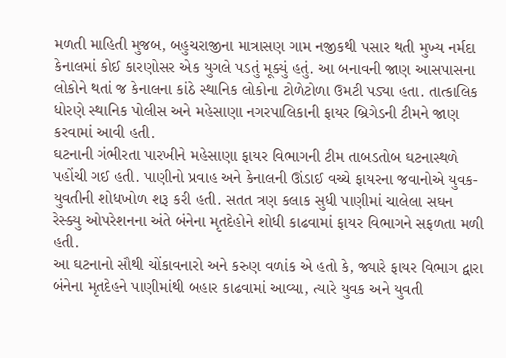મળતી માહિતી મુજબ, બહુચરાજીના માત્રાસણ ગામ નજીકથી પસાર થતી મુખ્ય નર્મદા કેનાલમાં કોઈ કારણોસર એક યુગલે પડતું મૂક્યું હતું. આ બનાવની જાણ આસપાસના લોકોને થતાં જ કેનાલના કાંઠે સ્થાનિક લોકોના ટોળેટોળા ઉમટી પડ્યા હતા. તાત્કાલિક ધોરણે સ્થાનિક પોલીસ અને મહેસાણા નગરપાલિકાની ફાયર બ્રિગેડની ટીમને જાણ કરવામાં આવી હતી.
ઘટનાની ગંભીરતા પારખીને મહેસાણા ફાયર વિભાગની ટીમ તાબડતોબ ઘટનાસ્થળે પહોંચી ગઈ હતી. પાણીનો પ્રવાહ અને કેનાલની ઊંડાઈ વચ્ચે ફાયરના જવાનોએ યુવક-યુવતીની શોધખોળ શરૂ કરી હતી. સતત ત્રણ કલાક સુધી પાણીમાં ચાલેલા સઘન રેસ્ક્યુ ઓપરેશનના અંતે બંનેના મૃતદેહોને શોધી કાઢવામાં ફાયર વિભાગને સફળતા મળી હતી.
આ ઘટનાનો સૌથી ચોંકાવનારો અને કરુણ વળાંક એ હતો કે, જ્યારે ફાયર વિભાગ દ્વારા બંનેના મૃતદેહને પાણીમાંથી બહાર કાઢવામાં આવ્યા, ત્યારે યુવક અને યુવતી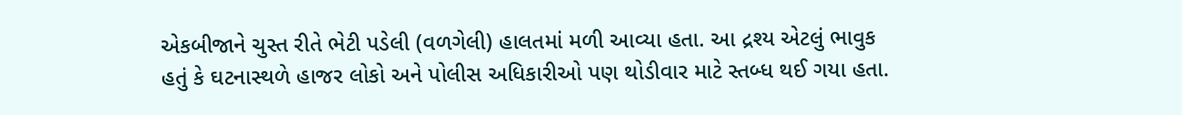એકબીજાને ચુસ્ત રીતે ભેટી પડેલી (વળગેલી) હાલતમાં મળી આવ્યા હતા. આ દ્રશ્ય એટલું ભાવુક હતું કે ઘટનાસ્થળે હાજર લોકો અને પોલીસ અધિકારીઓ પણ થોડીવાર માટે સ્તબ્ધ થઈ ગયા હતા.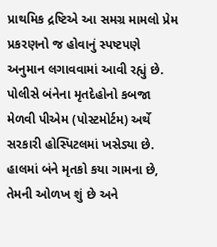પ્રાથમિક દ્રષ્ટિએ આ સમગ્ર મામલો પ્રેમ પ્રકરણનો જ હોવાનું સ્પષ્ટપણે અનુમાન લગાવવામાં આવી રહ્યું છે. પોલીસે બંનેના મૃતદેહોનો કબજા મેળવી પીએમ (પોસ્ટમોર્ટમ) અર્થે સરકારી હોસ્પિટલમાં ખસેડ્યા છે. હાલમાં બંને મૃતકો કયા ગામના છે, તેમની ઓળખ શું છે અને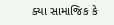ક્યા સામાજિક કે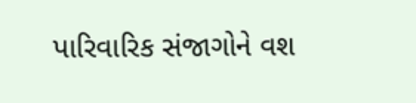પારિવારિક સંજાગોને વશ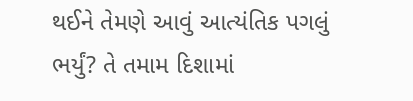થઈને તેમણે આવું આત્યંતિક પગલું ભર્યું? તે તમામ દિશામાં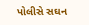પોલીસે સઘન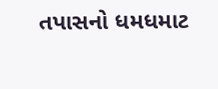તપાસનો ધમધમાટ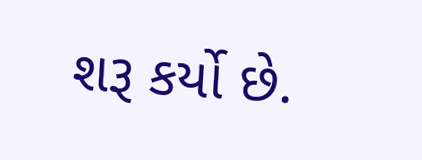શરૂ કર્યો છે.